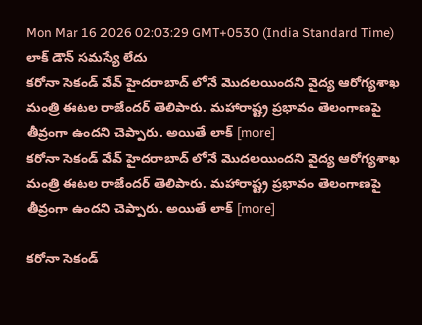Mon Mar 16 2026 02:03:29 GMT+0530 (India Standard Time)
లాక్ డౌన్ సమస్యే లేదు
కరోనా సెకండ్ వేవ్ హైదరాబాద్ లోనే మొదలయిందని వైద్య ఆరోగ్యశాఖ మంత్రి ఈటల రాజేందర్ తెలిపారు. మహారాష్ట్ర ప్రభావం తెలంగాణపై తీవ్రంగా ఉందని చెప్పారు. అయితే లాక్ [more]
కరోనా సెకండ్ వేవ్ హైదరాబాద్ లోనే మొదలయిందని వైద్య ఆరోగ్యశాఖ మంత్రి ఈటల రాజేందర్ తెలిపారు. మహారాష్ట్ర ప్రభావం తెలంగాణపై తీవ్రంగా ఉందని చెప్పారు. అయితే లాక్ [more]

కరోనా సెకండ్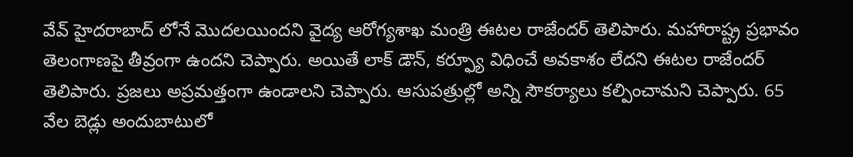వేవ్ హైదరాబాద్ లోనే మొదలయిందని వైద్య ఆరోగ్యశాఖ మంత్రి ఈటల రాజేందర్ తెలిపారు. మహారాష్ట్ర ప్రభావం తెలంగాణపై తీవ్రంగా ఉందని చెప్పారు. అయితే లాక్ డౌన్, కర్ఫ్యూ విధించే అవకాశం లేదని ఈటల రాజేందర్ తెలిపారు. ప్రజలు అప్రమత్తంగా ఉండాలని చెప్పారు. ఆసుపత్రుల్లో అన్ని సౌకర్యాలు కల్పించామని చెప్పారు. 65 వేల బెడ్లు అందుబాటులో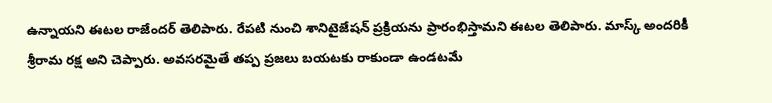ఉన్నాయని ఈటల రాజేందర్ తెలిపారు. రేపటి నుంచి శానిటైజేషన్ ప్రక్రియను ప్రారంభిస్తామని ఈటల తెలిపారు. మాస్క్ అందరికీ శ్రీరామ రక్ష అని చెప్పారు. అవసరమైతే తప్ప ప్రజలు బయటకు రాకుండా ఉండటమే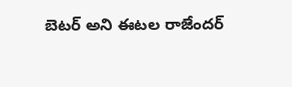బెటర్ అని ఈటల రాజేందర్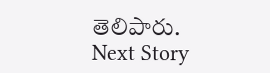తెలిపారు.
Next Story